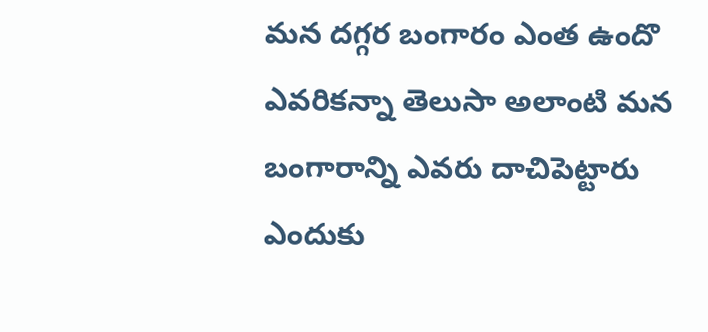మన దగ్గర బంగారం ఎంత ఉందొ ఎవరికన్నా తెలుసా అలాంటి మన బంగారాన్ని ఎవరు దాచిపెట్టారు ఎందుకు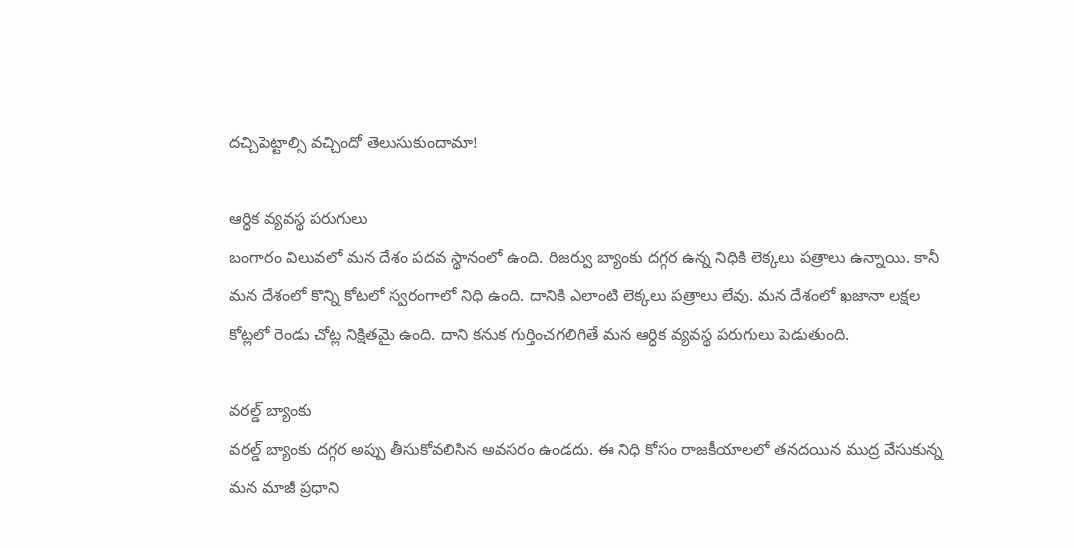దచ్చిపెట్టాల్సి వచ్చిందో తెలుసుకుందామా!

ఆర్ధిక వ్యవస్థ పరుగులు
బంగారం విలువలో మన దేశం పదవ స్థానంలో ఉంది. రిజర్వు బ్యాంకు దగ్గర ఉన్న నిధికి లెక్కలు పత్రాలు ఉన్నాయి. కానీ మన దేశంలో కొన్ని కోటలో స్వరంగాలో నిధి ఉంది. దానికి ఎలాంటి లెక్కలు పత్రాలు లేవు. మన దేశంలో ఖజానా లక్షల కోట్లలో రెండు చోట్ల నిక్షితమై ఉంది. దాని కనుక గుర్తించగలిగితే మన ఆర్ధిక వ్యవస్థ పరుగులు పెడుతుంది.

వరల్డ్ బ్యాంకు
వరల్డ్ బ్యాంకు దగ్గర అప్పు తీసుకోవలిసిన అవసరం ఉండదు. ఈ నిధి కోసం రాజకీయాలలో తనదయిన ముద్ర వేసుకున్న మన మాజీ ప్రధాని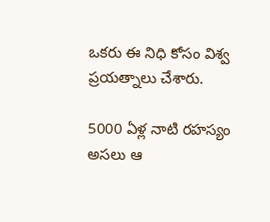ఒకరు ఈ నిధి కోసం విశ్వ ప్రయత్నాలు చేశారు.

5000 ఏళ్ల నాటి రహస్యం
అసలు ఆ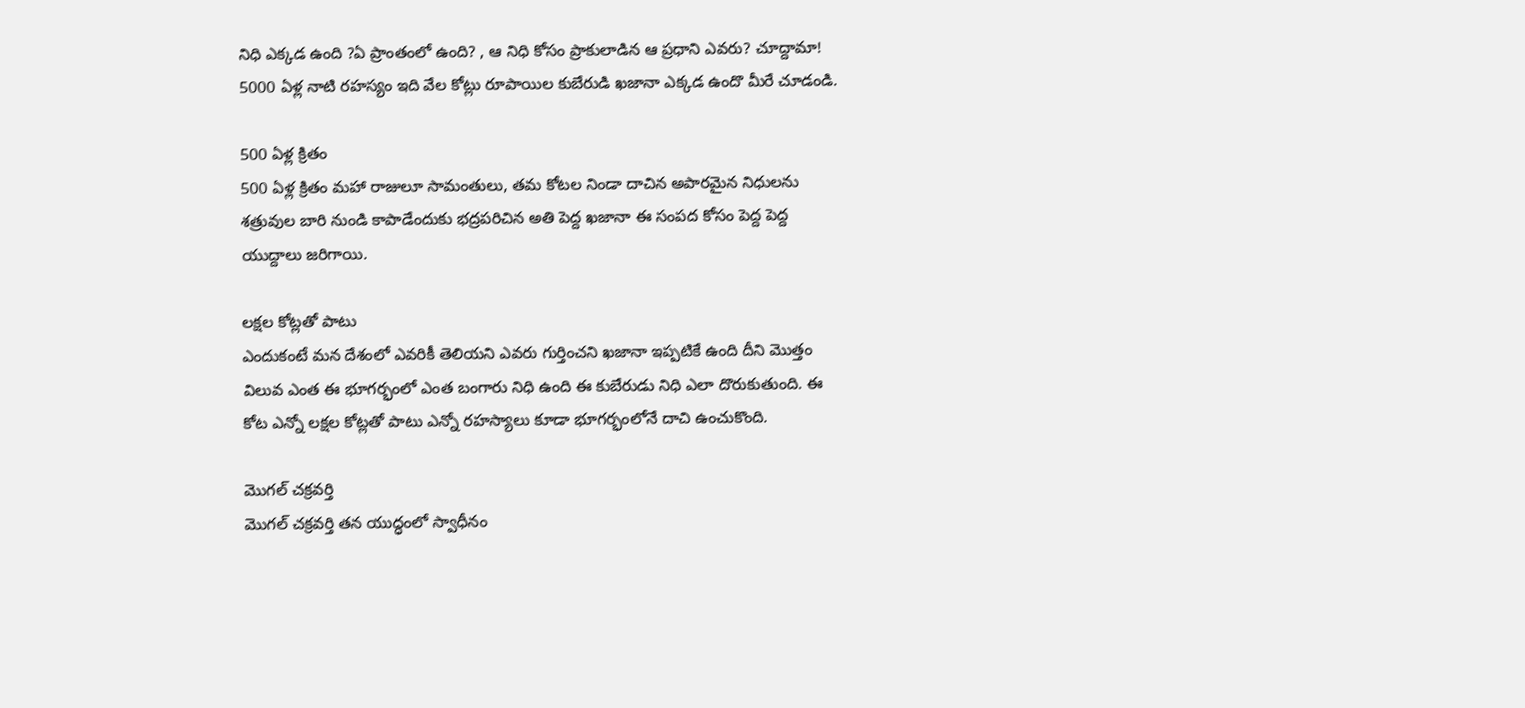నిధి ఎక్కడ ఉంది ?ఏ ప్రాంతంలో ఉంది? , ఆ నిధి కోసం ప్రాకులాడిన ఆ ప్రధాని ఎవరు? చూద్దామా! 5000 ఏళ్ల నాటి రహస్యం ఇది వేల కోట్లు రూపాయిల కుబేరుడి ఖజానా ఎక్కడ ఉందొ మీరే చూడండి.

500 ఏళ్ల క్రితం
500 ఏళ్ల క్రితం మహా రాజులూ సామంతులు, తమ కోటల నిండా దాచిన అపారమైన నిధులను శత్రువుల బారి నుండి కాపాడేందుకు భద్రపరిచిన అతి పెద్ద ఖజానా ఈ సంపద కోసం పెద్ద పెద్ద యుద్దాలు జరిగాయి.

లక్షల కోట్లతో పాటు
ఎందుకంటే మన దేశంలో ఎవరికీ తెలియని ఎవరు గుర్తించని ఖజానా ఇప్పటికే ఉంది దీని మొత్తం విలువ ఎంత ఈ భూగర్భంలో ఎంత బంగారు నిధి ఉంది ఈ కుబేరుడు నిధి ఎలా దొరుకుతుంది. ఈ కోట ఎన్నో లక్షల కోట్లతో పాటు ఎన్నో రహస్యాలు కూడా భూగర్భంలోనే దాచి ఉంచుకొంది.

మొగల్ చక్రవర్తి
మొగల్ చక్రవర్తి తన యుద్ధంలో స్వాధీనం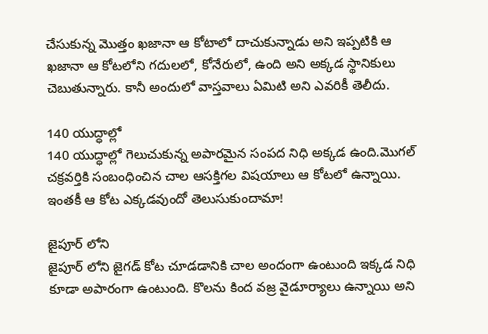చేసుకున్న మొత్తం ఖజానా ఆ కోటాలో దాచుకున్నాడు అని ఇప్పటికి ఆ ఖజానా ఆ కోటలోని గదులలో, కోనేరులో, ఉంది అని అక్కడ స్థానికులు చెబుతున్నారు. కానీ అందులో వాస్తవాలు ఏమిటి అని ఎవరికీ తెలీదు.

140 యుద్ధాల్లో
140 యుద్ధాల్లో గెలుచుకున్న అపారమైన సంపద నిధి అక్కడ ఉంది.మొగల్ చక్రవర్తికి సంబంధించిన చాల ఆసక్తిగల విషయాలు ఆ కోటలో ఉన్నాయి. ఇంతకీ ఆ కోట ఎక్కడవుందో తెలుసుకుందామా!

జైపూర్ లోని
జైపూర్ లోని జైగడ్ కోట చూడడానికి చాల అందంగా ఉంటుంది ఇక్కడ నిధి కూడా అపారంగా ఉంటుంది. కొలను కింద వజ్ర వైడూర్యాలు ఉన్నాయి అని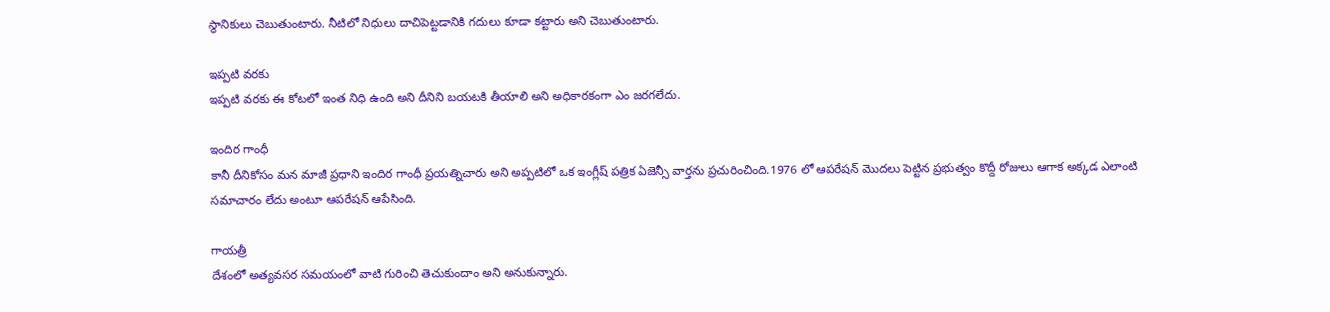స్థానికులు చెబుతుంటారు. నీటిలో నిధులు దాచిపెట్టడానికి గదులు కూడా కట్టారు అని చెబుతుంటారు.

ఇప్పటి వరకు
ఇప్పటి వరకు ఈ కోటలో ఇంత నిధి ఉంది అని దీనిని బయటకి తీయాలి అని అధికారకంగా ఎం జరగలేదు.

ఇందిర గాంధీ
కానీ దీనికోసం మన మాజీ ప్రధాని ఇందిర గాంధీ ప్రయత్నిచారు అని అప్పటిలో ఒక ఇంగ్లీష్ పత్రిక ఏజెన్సీ వార్తను ప్రచురించింది.1976 లో ఆపరేషన్ మొదలు పెట్టిన ప్రభుత్వం కొద్దీ రోజులు ఆగాక అక్కడ ఎలాంటి సమాచారం లేదు అంటూ ఆపరేషన్ ఆపేసింది.

గాయత్రీ
దేశంలో అత్యవసర సమయంలో వాటి గురించి తెచుకుందాం అని అనుకున్నారు.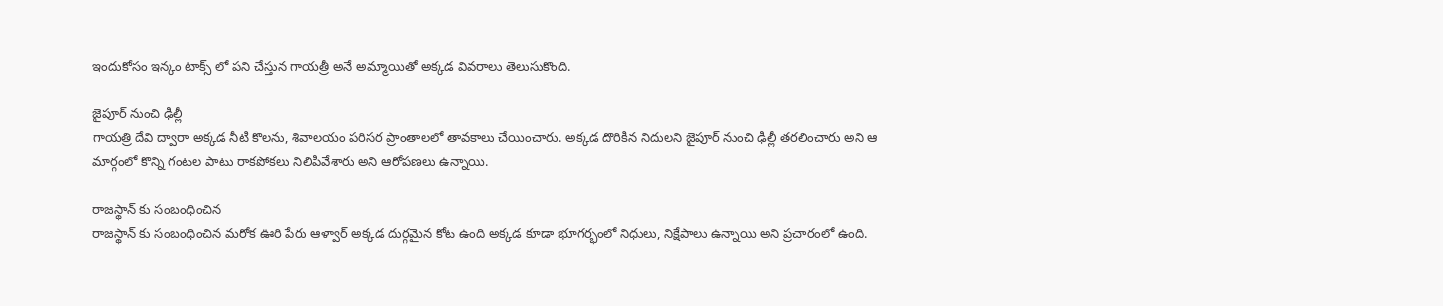ఇందుకోసం ఇన్కం టాక్స్ లో పని చేస్తున గాయత్రీ అనే అమ్మాయితో అక్కడ వివరాలు తెలుసుకొంది.

జైపూర్ నుంచి ఢిల్లీ
గాయత్రి దేవి ద్వారా అక్కడ నీటి కొలను, శివాలయం పరిసర ప్రాంతాలలో తావకాలు చేయించారు. అక్కడ దొరికిన నిదులని జైపూర్ నుంచి ఢిల్లీ తరలించారు అని ఆ మార్గంలో కొన్ని గంటల పాటు రాకపోకలు నిలిపివేశారు అని ఆరోపణలు ఉన్నాయి.

రాజస్థాన్ కు సంబంధించిన
రాజస్థాన్ కు సంబంధించిన మరోక ఊరి పేరు ఆళ్వార్ అక్కడ దుర్గమైన కోట ఉంది అక్కడ కూడా భూగర్భంలో నిధులు, నిక్షేపాలు ఉన్నాయి అని ప్రచారంలో ఉంది.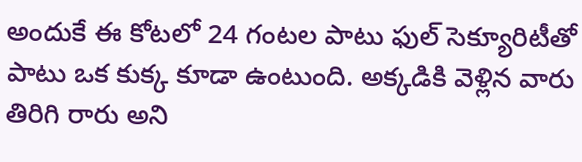అందుకే ఈ కోటలో 24 గంటల పాటు ఫుల్ సెక్యూరిటీతో పాటు ఒక కుక్క కూడా ఉంటుంది. అక్కడికి వెళ్లిన వారు తిరిగి రారు అని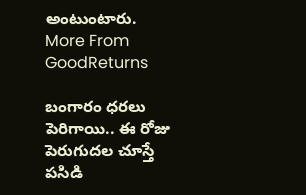అంటుంటారు.
More From GoodReturns

బంగారం ధరలు పెరిగాయి.. ఈ రోజు పెరుగుదల చూస్తే పసిడి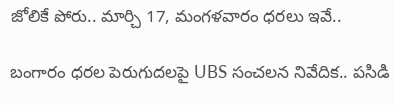జోలికే పోరు.. మార్చి 17, మంగళవారం ధరలు ఇవే..

బంగారం ధరల పెరుగుదలపై UBS సంచలన నివేదిక.. పసిడి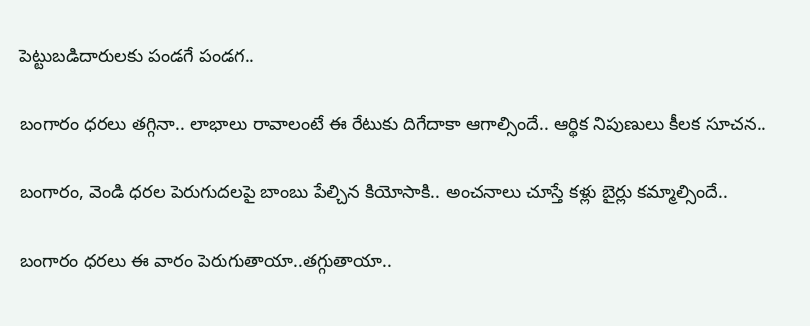పెట్టుబడిదారులకు పండగే పండగ..

బంగారం ధరలు తగ్గినా.. లాభాలు రావాలంటే ఈ రేటుకు దిగేదాకా ఆగాల్సిందే.. ఆర్థిక నిపుణులు కీలక సూచన..

బంగారం, వెండి ధరల పెరుగుదలపై బాంబు పేల్చిన కియోసాకి.. అంచనాలు చూస్తే కళ్లు బైర్లు కమ్మాల్సిందే..

బంగారం ధరలు ఈ వారం పెరుగుతాయా..తగ్గుతాయా..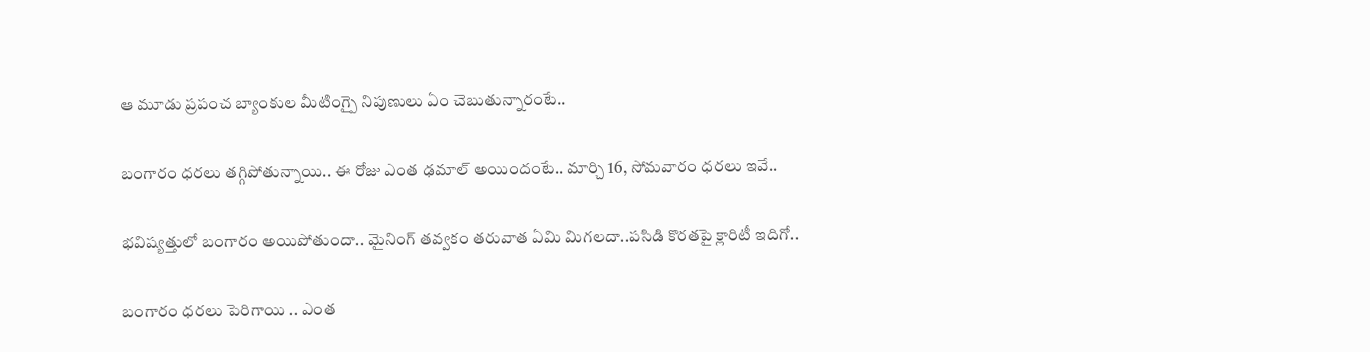ఆ మూడు ప్రపంచ బ్యాంకుల మీటింగ్పై నిపుణులు ఏం చెబుతున్నారంటే..

బంగారం ధరలు తగ్గిపోతున్నాయి.. ఈ రోజు ఎంత ఢమాల్ అయిందంటే.. మార్చి 16, సోమవారం ధరలు ఇవే..

భవిష్యత్తులో బంగారం అయిపోతుందా.. మైనింగ్ తవ్వకం తరువాత ఏమి మిగలదా..పసిడి కొరతపై క్లారిటీ ఇదిగో..

బంగారం ధరలు పెరిగాయి .. ఎంత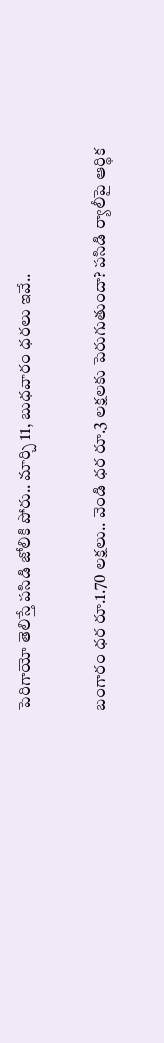పెరిగాయో తెలిస్తే పసిడి జోలికి పోరు.. మార్చి 11, బుధవారం ధరలు ఇవే..

బంగారం ధర రూ.1.70 లక్షలు.. వెండి ధర రూ.3 లక్షలకు పెరుగుతుందా? పసిడి ర్యాలీపై ఆర్థిక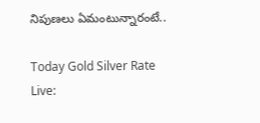నిపుణలు ఏమంటున్నారంటే..

Today Gold Silver Rate Live: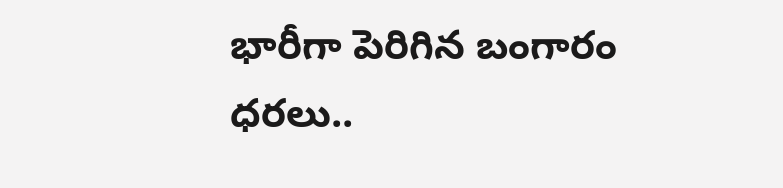భారీగా పెరిగిన బంగారం ధరలు..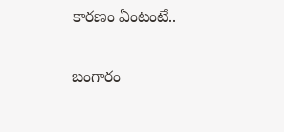కారణం ఏంటంటే..

బంగారం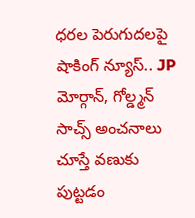ధరల పెరుగుదలపై షాకింగ్ న్యూస్.. JP మోర్గాన్, గోల్డ్మన్ సాచ్స్ అంచనాలు చూస్తే వణుకు పుట్టడం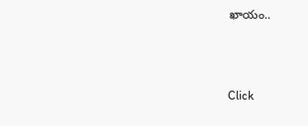ఖాయం..



Click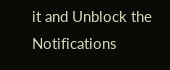it and Unblock the Notifications